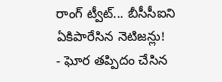రాంగ్ ట్వీట్... బీసీసీఐని ఏకిపారేసిన నెటిజన్లు!
- ఘోర తప్పిదం చేసిన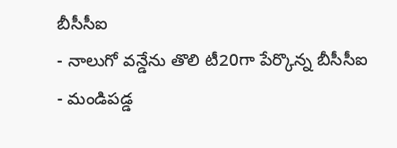బీసీసీఐ
- నాలుగో వన్డేను తొలి టీ20గా పేర్కొన్న బీసీసీఐ
- మండిపడ్డ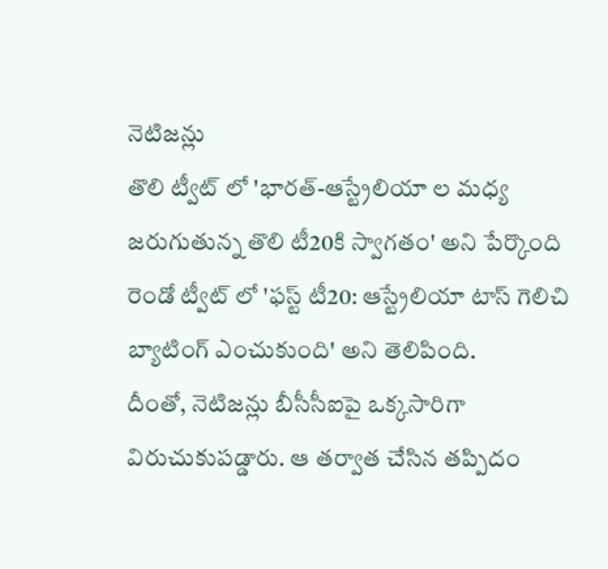నెటిజన్లు
తొలి ట్వీట్ లో 'భారత్-ఆస్ట్రేలియా ల మధ్య జరుగుతున్న తొలి టీ20కి స్వాగతం' అని పేర్కొంది
రెండో ట్వీట్ లో 'ఫస్ట్ టీ20: ఆస్ట్రేలియా టాస్ గెలిచి బ్యాటింగ్ ఎంచుకుంది' అని తెలిపింది.
దీంతో, నెటిజన్లు బీసీసీఐపై ఒక్కసారిగా విరుచుకుపడ్డారు. ఆ తర్వాత చేసిన తప్పిదం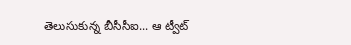తెలుసుకున్న బీసీసీఐ... ఆ ట్వీట్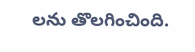లను తొలగించింది.